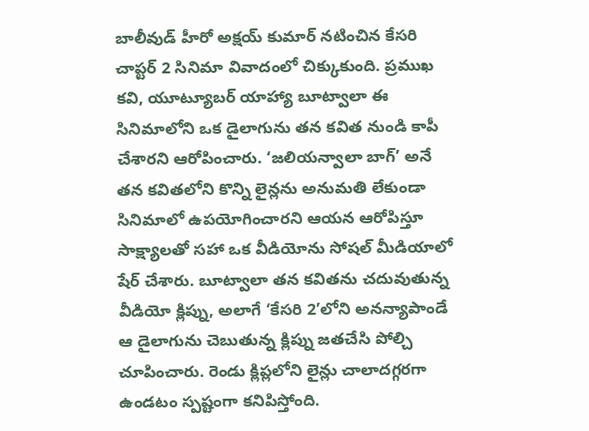బాలీవుడ్ హీరో అక్షయ్ కుమార్ నటించిన కేసరి చాప్టర్ 2 సినిమా వివాదంలో చిక్కుకుంది. ప్రముఖ కవి, యూట్యూబర్ యాహ్యా బూట్వాలా ఈ సినిమాలోని ఒక డైలాగును తన కవిత నుండి కాపీ చేశారని ఆరోపించారు. ‘జలియన్వాలా బాగ్’ అనే తన కవితలోని కొన్ని లైన్లను అనుమతి లేకుండా సినిమాలో ఉపయోగించారని ఆయన ఆరోపిస్తూ సాక్ష్యాలతో సహా ఒక వీడియోను సోషల్ మీడియాలో షేర్ చేశారు. బూట్వాలా తన కవితను చదువుతున్న వీడియో క్లిప్ను, అలాగే ‘కేసరి 2’లోని అనన్యాపాండే ఆ డైలాగును చెబుతున్న క్లిప్ను జతచేసి పోల్చి చూపించారు. రెండు క్లిప్లలోని లైన్లు చాలాదగ్గరగా ఉండటం స్పష్టంగా కనిపిస్తోంది.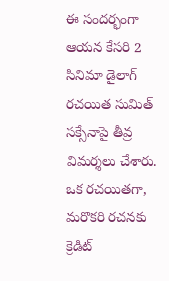ఈ సందర్భంగా ఆయన కేసరి 2 సినిమా డైలాగ్ రచయిత సుమిత్ సక్సేనాపై తీవ్ర విమర్శలు చేశారు. ఒక రచయితగా, మరొకరి రచనకు క్రెడిట్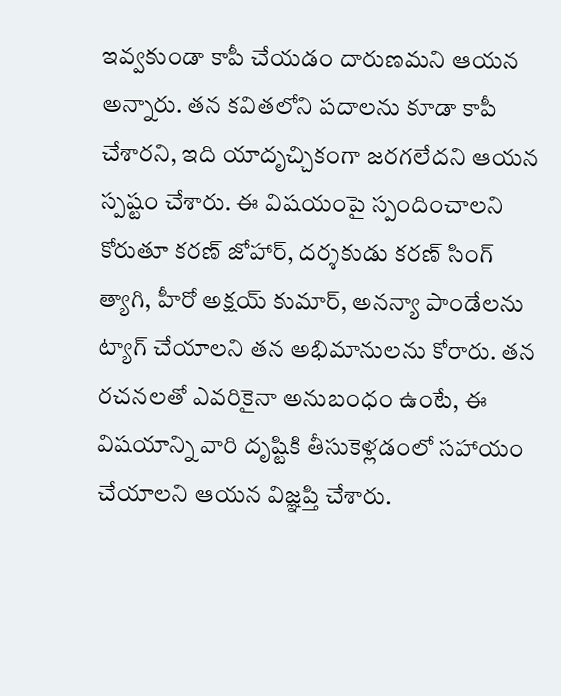ఇవ్వకుండా కాపీ చేయడం దారుణమని ఆయన అన్నారు. తన కవితలోని పదాలను కూడా కాపీ చేశారని, ఇది యాదృచ్చికంగా జరగలేదని ఆయన స్పష్టం చేశారు. ఈ విషయంపై స్పందించాలని కోరుతూ కరణ్ జోహార్, దర్శకుడు కరణ్ సింగ్ త్యాగి, హీరో అక్షయ్ కుమార్, అనన్యా పాండేలను ట్యాగ్ చేయాలని తన అభిమానులను కోరారు. తన రచనలతో ఎవరికైనా అనుబంధం ఉంటే, ఈ విషయాన్ని వారి దృష్టికి తీసుకెళ్లడంలో సహాయం చేయాలని ఆయన విజ్ఞప్తి చేశారు.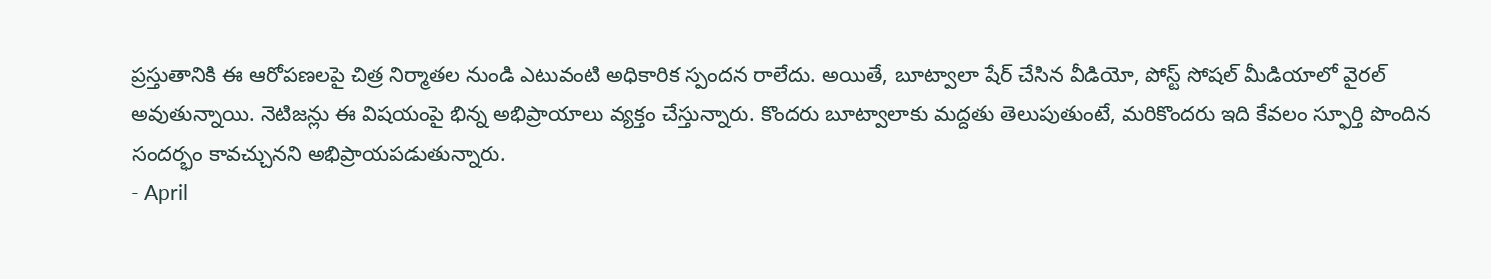ప్రస్తుతానికి ఈ ఆరోపణలపై చిత్ర నిర్మాతల నుండి ఎటువంటి అధికారిక స్పందన రాలేదు. అయితే, బూట్వాలా షేర్ చేసిన వీడియో, పోస్ట్ సోషల్ మీడియాలో వైరల్ అవుతున్నాయి. నెటిజన్లు ఈ విషయంపై భిన్న అభిప్రాయాలు వ్యక్తం చేస్తున్నారు. కొందరు బూట్వాలాకు మద్దతు తెలుపుతుంటే, మరికొందరు ఇది కేవలం స్ఫూర్తి పొందిన సందర్భం కావచ్చునని అభిప్రాయపడుతున్నారు.
- April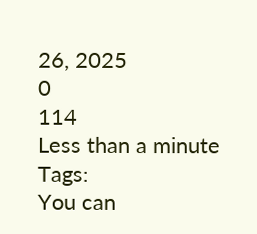26, 2025
0
114
Less than a minute
Tags:
You can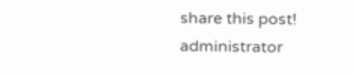share this post!
administrator